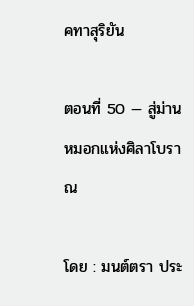คทาสุริยัน

ตอนที่ 50 — สู่ม่านหมอกแห่งศิลาโบราณ

โดย : มนต์ตรา ประ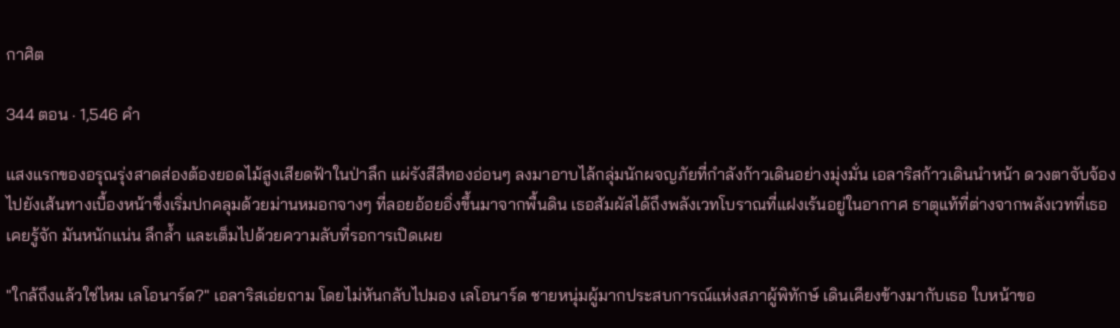กาศิต

344 ตอน · 1,546 คำ

แสงแรกของอรุณรุ่งสาดส่องต้องยอดไม้สูงเสียดฟ้าในป่าลึก แผ่รังสีสีทองอ่อนๆ ลงมาอาบไล้กลุ่มนักผจญภัยที่กำลังก้าวเดินอย่างมุ่งมั่น เอลาริสก้าวเดินนำหน้า ดวงตาจับจ้องไปยังเส้นทางเบื้องหน้าซึ่งเริ่มปกคลุมด้วยม่านหมอกจางๆ ที่ลอยอ้อยอิ่งขึ้นมาจากพื้นดิน เธอสัมผัสได้ถึงพลังเวทโบราณที่แฝงเร้นอยู่ในอากาศ ธาตุแท้ที่ต่างจากพลังเวทที่เธอเคยรู้จัก ‌มันหนักแน่น ลึกล้ำ และเต็มไปด้วยความลับที่รอการเปิดเผย

"ใกล้ถึงแล้วใช่ไหม เลโอนาร์ด?" เอลาริสเอ่ยถาม โดยไม่หันกลับไปมอง เลโอนาร์ด ชายหนุ่มผู้มากประสบการณ์แห่งสภาผู้พิทักษ์ เดินเคียงข้างมากับเธอ ใบหน้าขอ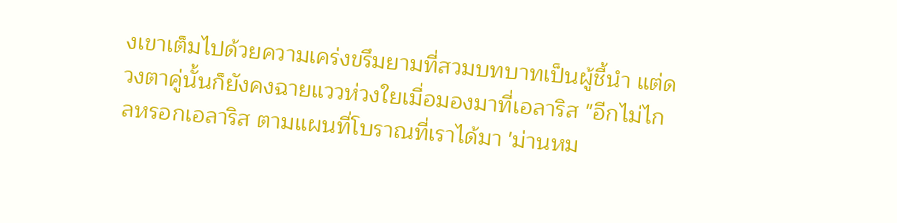งเขาเต็มไปด้วยความเคร่งขรึมยามที่สวมบทบาทเป็นผู้ชี้นำ แต่ดวงตาคู่นั้นก็ยังคงฉายแววห่วงใยเมื่อมองมาที่เอลาริส "อีกไม่ไกลหรอกเอลาริส ตามแผนที่โบราณที่เราได้มา 'ม่านหม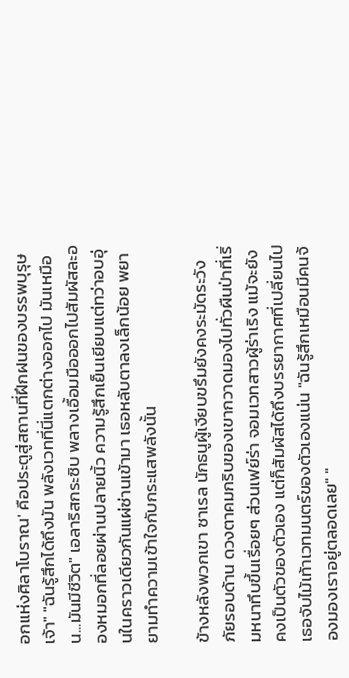อกแห่งศิลาโบราณ' คือประตูสู่สถานที่ฝึกฝนของบรรพบุรุษเจ้า" "ฉันรู้สึกได้ถึงมัน พลังเวทที่นี่แตกต่างออกไป มันเหมือน...มันมีชีวิต" เอลาริสกระซิบ พลางเอื้อมมือออกไปสัมผัสละอองหมอกที่ลอยผ่านปลายนิ้ว ความรู้สึกเย็นเยียบแต่ทว่าอบอุ่นในคราวเดียวกันแผ่ซ่านเข้ามา เธอหลับตาลงเล็กน้อย พยายามทำความเข้าใจกับกระแสพลังนั้น

ข้างหลังพวกเขา ซาเรล นักธนูผู้เงียบขรึมยังคงระมัดระวังภัยรอบด้าน ดวงตาคมกริบของเขากวาดมองไปทั่วผืนป่าที่เริ่มหนาทึบขึ้นเรื่อยๆ ‌ส่วนเฟย์ร่า จอมเวทสาวผู้ร่าเริง แม้จะยังคงเป็นตัวของตัวเอง แต่ก็สัมผัสได้ถึงบรรยากาศที่เปลี่ยนไป เธอจับไม้เท้าเวทมนตร์ของตัวเองแน่น "ฉันรู้สึกเหมือนมีคนจ้องมองเราอยู่ตลอดเลย" "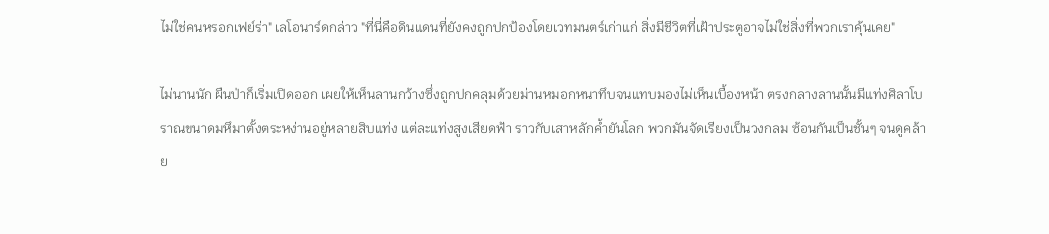ไม่ใช่คนหรอกเฟย์ร่า" เลโอนาร์ดกล่าว "ที่นี่คือดินแดนที่ยังคงถูกปกป้องโดยเวทมนตร์เก่าแก่ ‍สิ่งมีชีวิตที่เฝ้าประตูอาจไม่ใช่สิ่งที่พวกเราคุ้นเคย"

ไม่นานนัก ผืนป่าก็เริ่มเปิดออก เผยให้เห็นลานกว้างซึ่งถูกปกคลุมด้วยม่านหมอกหนาทึบจนแทบมองไม่เห็นเบื้องหน้า ตรงกลางลานนั้นมีแท่งศิลาโบราณขนาดมหึมาตั้งตระหง่านอยู่หลายสิบแท่ง แต่ละแท่งสูงเสียดฟ้า ราวกับเสาหลักค้ำยันโลก พวกมันจัดเรียงเป็นวงกลม ซ้อนกันเป็นชั้นๆ จนดูคล้าย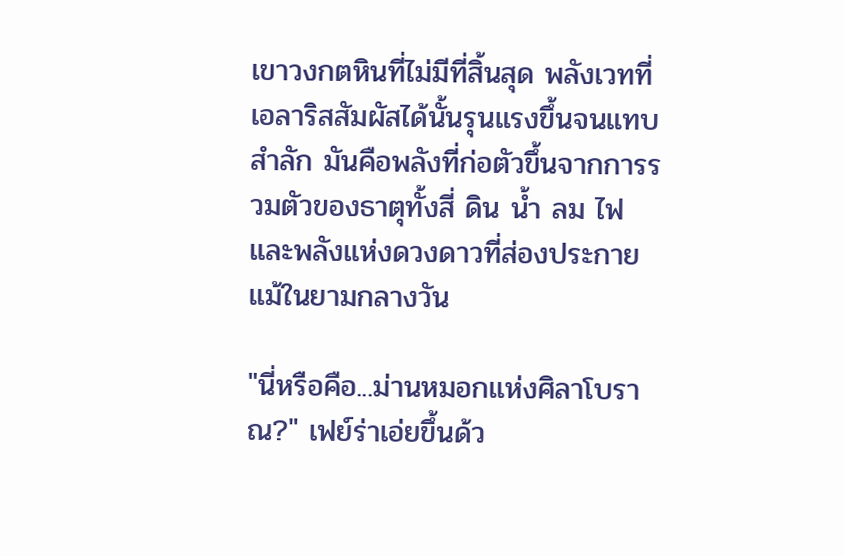เขาวงกตหินที่ไม่มีที่สิ้นสุด พลังเวทที่เอลาริสสัมผัสได้นั้นรุนแรงขึ้นจนแทบสำลัก มันคือพลังที่ก่อตัวขึ้นจากการรวมตัวของธาตุทั้งสี่ ดิน น้ำ ลม ไฟ และพลังแห่งดวงดาวที่ส่องประกายแม้ในยามกลางวัน

"นี่หรือคือ...ม่านหมอกแห่งศิลาโบราณ?" เฟย์ร่าเอ่ยขึ้นด้ว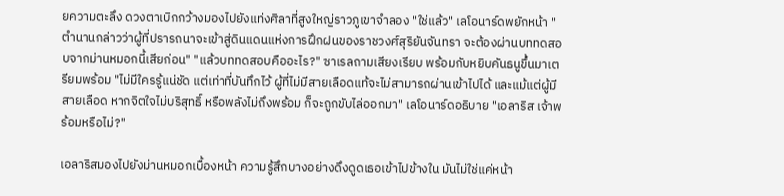ยความตะลึง ดวงตาเบิกกว้างมองไปยังแท่งศิลาที่สูงใหญ่ราวภูเขาจำลอง "ใช่แล้ว" เลโอนาร์ดพยักหน้า "ตำนานกล่าวว่าผู้ที่ปรารถนาจะเข้าสู่ดินแดนแห่งการฝึกฝนของราชวงศ์สุริยันจันทรา จะต้องผ่านบททดสอบจากม่านหมอกนี้เสียก่อน" "แล้วบททดสอบคืออะไร?" ซาเรลถามเสียงเรียบ พร้อมกับหยิบคันธนูขึ้นมาเตรียมพร้อม "ไม่มีใครรู้แน่ชัด แต่เท่าที่บันทึกไว้ ผู้ที่ไม่มีสายเลือดแท้จะไม่สามารถผ่านเข้าไปได้ และแม้แต่ผู้มีสายเลือด หากจิตใจไม่บริสุทธิ์ หรือพลังไม่ถึงพร้อม ก็จะถูกขับไล่ออกมา" เลโอนาร์ดอธิบาย "เอลาริส เจ้าพร้อมหรือไม่?"

เอลาริสมองไปยังม่านหมอกเบื้องหน้า ความรู้สึกบางอย่างดึงดูดเธอเข้าไปข้างใน มันไม่ใช่แค่หน้า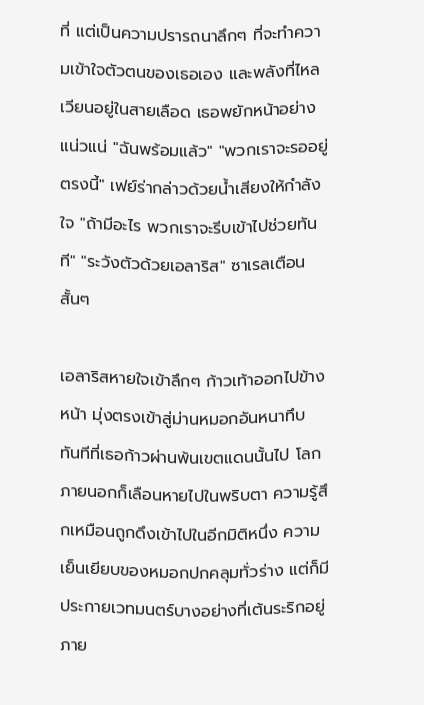ที่ แต่เป็นความปรารถนาลึกๆ ที่จะทำความเข้าใจตัวตนของเธอเอง และพลังที่ไหลเวียนอยู่ในสายเลือด เธอพยักหน้าอย่างแน่วแน่ "ฉันพร้อมแล้ว" "พวกเราจะรออยู่ตรงนี้" เฟย์ร่ากล่าวด้วยน้ำเสียงให้กำลังใจ "ถ้ามีอะไร พวกเราจะรีบเข้าไปช่วยทันที" "ระวังตัวด้วยเอลาริส" ซาเรลเตือนสั้นๆ

เอลาริสหายใจเข้าลึกๆ ก้าวเท้าออกไปข้างหน้า มุ่งตรงเข้าสู่ม่านหมอกอันหนาทึบ ทันทีที่เธอก้าวผ่านพ้นเขตแดนนั้นไป โลกภายนอกก็เลือนหายไปในพริบตา ความรู้สึกเหมือนถูกดึงเข้าไปในอีกมิติหนึ่ง ความเย็นเยียบของหมอกปกคลุมทั่วร่าง แต่ก็มีประกายเวทมนตร์บางอย่างที่เต้นระริกอยู่ภาย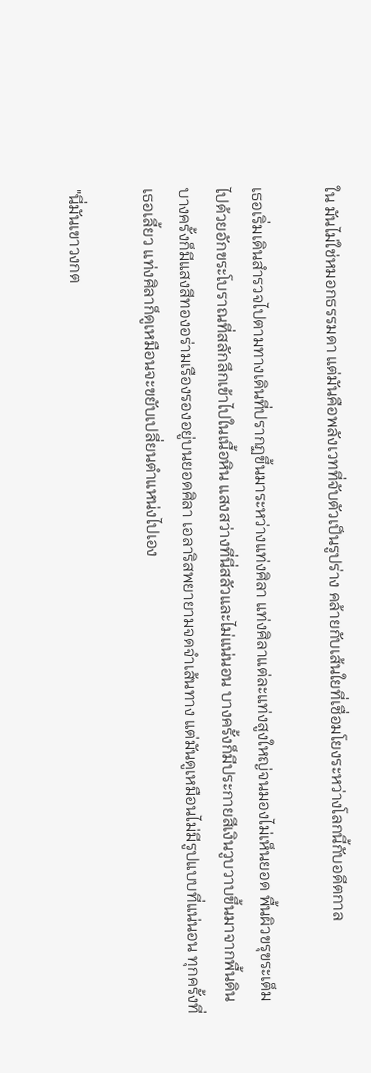ใน มันไม่ใช่หมอกธรรมดา แต่มันคือพลังเวทที่จับตัวเป็นรูปร่าง คล้ายกับเส้นใยที่เชื่อมโยงระหว่างโลกนี้กับอดีตกาล

เธอเริ่มเดินสำรวจไปตามทางเดินที่ปรากฏขึ้นมาระหว่างแท่งศิลา แท่งศิลาแต่ละแท่งสูงใหญ่จนมองไม่เห็นยอด พื้นผิวขรุขระเต็มไปด้วยอักขระโบราณที่สลักลึกเข้าไปในเนื้อหิน แสงสว่างที่นี่สลัวและไม่แน่นอน บางครั้งก็มีประกายสีเงินวูบวาบขึ้นมาจากพื้นดิน บางครั้งก็มีแสงสีทองอร่ามเรืองรองอยู่บนยอดศิลา เอลาริสพยายามจดจำเส้นทาง แต่มันดูเหมือนไม่มีรูปแบบที่แน่นอน ทุกครั้งที่เธอเลี้ยว แท่งศิลาก็ดูเหมือนจะขยับเปลี่ยนตำแหน่งไปเอง

"นี่มันเขาวงกต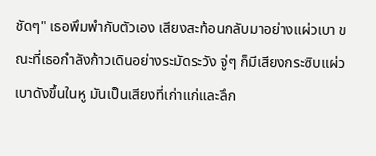ชัดๆ" เธอพึมพำกับตัวเอง เสียงสะท้อนกลับมาอย่างแผ่วเบา ขณะที่เธอกำลังก้าวเดินอย่างระมัดระวัง จู่ๆ ก็มีเสียงกระซิบแผ่วเบาดังขึ้นในหู มันเป็นเสียงที่เก่าแก่และลึก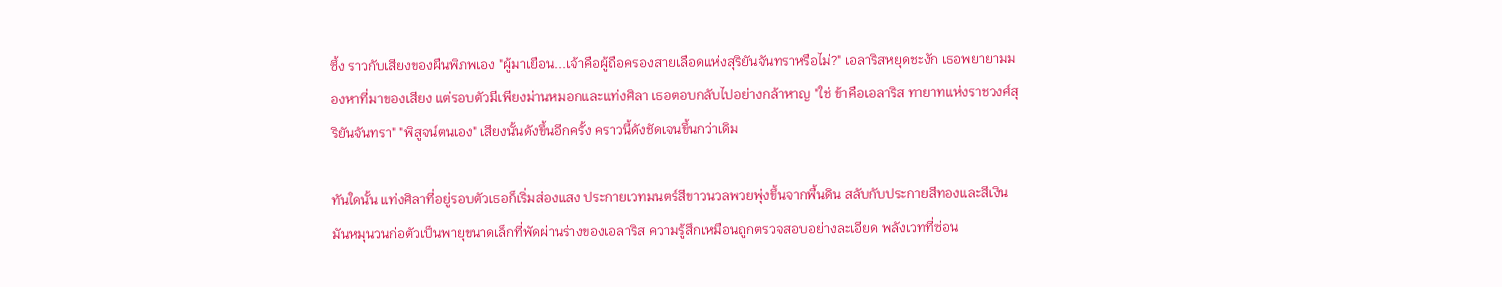ซึ้ง ราวกับเสียงของผืนพิภพเอง "ผู้มาเยือน...เจ้าคือผู้ถือครองสายเลือดแห่งสุริยันจันทราหรือไม่?" เอลาริสหยุดชะงัก เธอพยายามมองหาที่มาของเสียง แต่รอบตัวมีเพียงม่านหมอกและแท่งศิลา เธอตอบกลับไปอย่างกล้าหาญ "ใช่ ข้าคือเอลาริส ทายาทแห่งราชวงศ์สุริยันจันทรา" "พิสูจน์ตนเอง" เสียงนั้นดังขึ้นอีกครั้ง คราวนี้ดังชัดเจนขึ้นกว่าเดิม

ทันใดนั้น แท่งศิลาที่อยู่รอบตัวเธอก็เริ่มส่องแสง ประกายเวทมนตร์สีขาวนวลพวยพุ่งขึ้นจากพื้นดิน สลับกับประกายสีทองและสีเงิน มันหมุนวนก่อตัวเป็นพายุขนาดเล็กที่พัดผ่านร่างของเอลาริส ความรู้สึกเหมือนถูกตรวจสอบอย่างละเอียด พลังเวทที่ซ่อน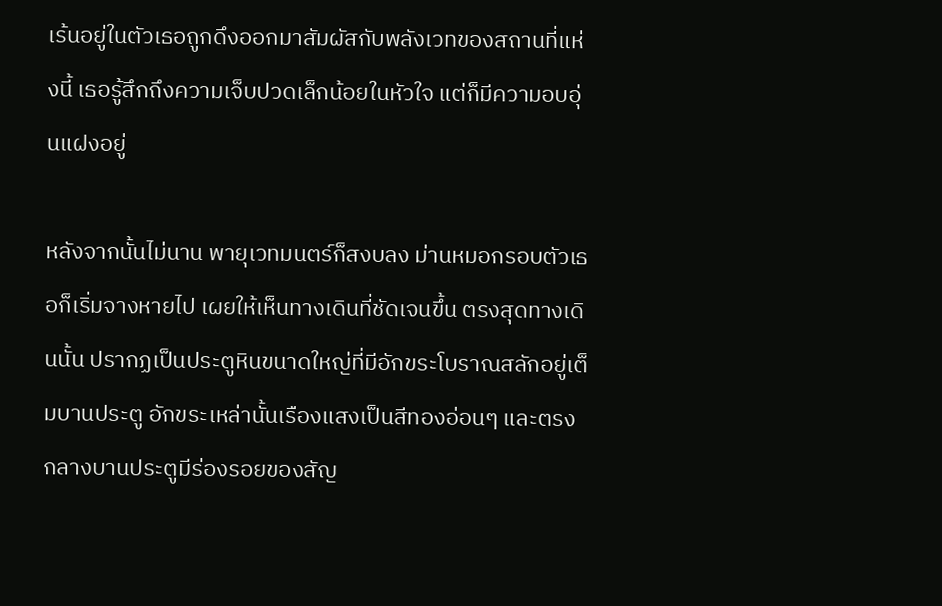เร้นอยู่ในตัวเธอถูกดึงออกมาสัมผัสกับพลังเวทของสถานที่แห่งนี้ เธอรู้สึกถึงความเจ็บปวดเล็กน้อยในหัวใจ แต่ก็มีความอบอุ่นแฝงอยู่

หลังจากนั้นไม่นาน พายุเวทมนตร์ก็สงบลง ม่านหมอกรอบตัวเธอก็เริ่มจางหายไป เผยให้เห็นทางเดินที่ชัดเจนขึ้น ตรงสุดทางเดินนั้น ปรากฏเป็นประตูหินขนาดใหญ่ที่มีอักขระโบราณสลักอยู่เต็มบานประตู อักขระเหล่านั้นเรืองแสงเป็นสีทองอ่อนๆ และตรงกลางบานประตูมีร่องรอยของสัญ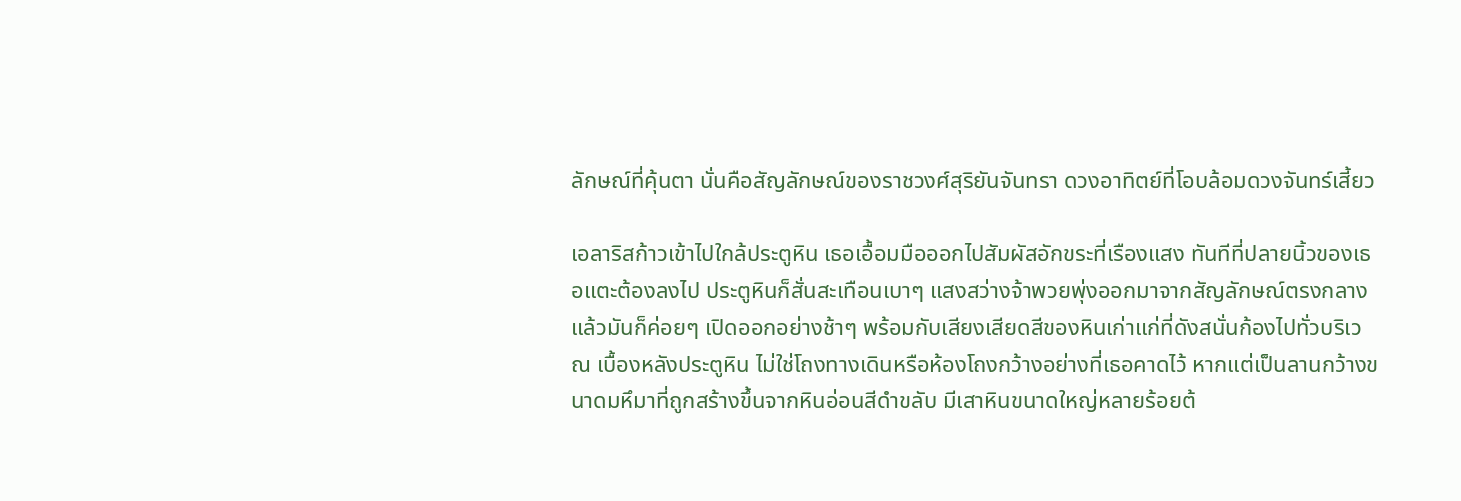ลักษณ์ที่คุ้นตา นั่นคือสัญลักษณ์ของราชวงศ์สุริยันจันทรา ดวงอาทิตย์ที่โอบล้อมดวงจันทร์เสี้ยว

เอลาริสก้าวเข้าไปใกล้ประตูหิน เธอเอื้อมมือออกไปสัมผัสอักขระที่เรืองแสง ทันทีที่ปลายนิ้วของเธอแตะต้องลงไป ประตูหินก็สั่นสะเทือนเบาๆ แสงสว่างจ้าพวยพุ่งออกมาจากสัญลักษณ์ตรงกลาง แล้วมันก็ค่อยๆ เปิดออกอย่างช้าๆ พร้อมกับเสียงเสียดสีของหินเก่าแก่ที่ดังสนั่นก้องไปทั่วบริเวณ เบื้องหลังประตูหิน ไม่ใช่โถงทางเดินหรือห้องโถงกว้างอย่างที่เธอคาดไว้ หากแต่เป็นลานกว้างขนาดมหึมาที่ถูกสร้างขึ้นจากหินอ่อนสีดำขลับ มีเสาหินขนาดใหญ่หลายร้อยต้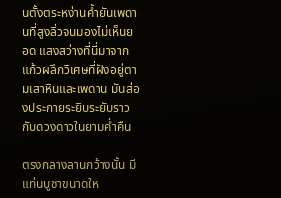นตั้งตระหง่านค้ำยันเพดานที่สูงลิ่วจนมองไม่เห็นยอด แสงสว่างที่นี่มาจากแก้วผลึกวิเศษที่ฝังอยู่ตามเสาหินและเพดาน มันส่องประกายระยิบระยับราวกับดวงดาวในยามค่ำคืน

ตรงกลางลานกว้างนั้น มีแท่นบูชาขนาดให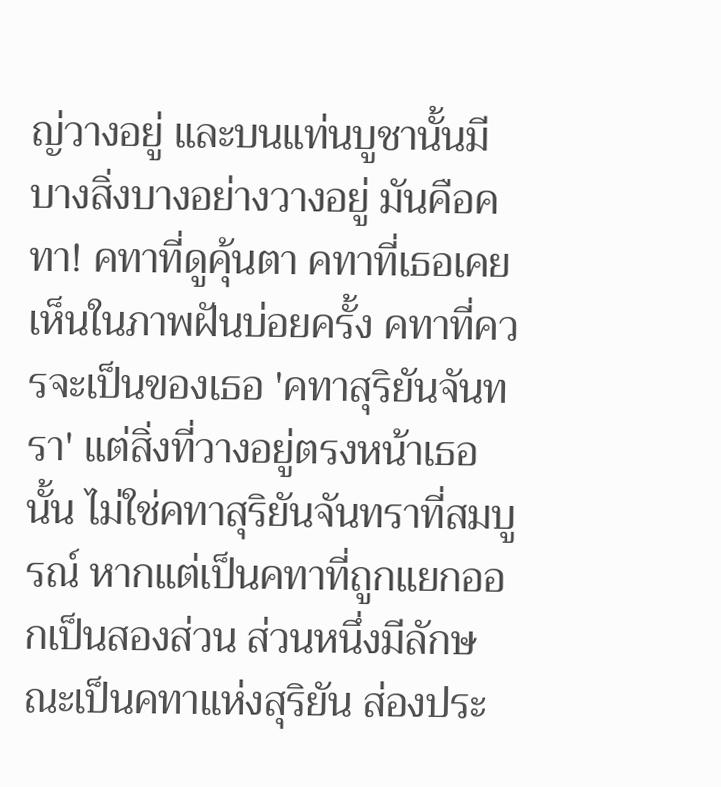ญ่วางอยู่ และบนแท่นบูชานั้นมีบางสิ่งบางอย่างวางอยู่ มันคือคทา! คทาที่ดูคุ้นตา คทาที่เธอเคยเห็นในภาพฝันบ่อยครั้ง คทาที่ควรจะเป็นของเธอ 'คทาสุริยันจันทรา' แต่สิ่งที่วางอยู่ตรงหน้าเธอนั้น ไม่ใช่คทาสุริยันจันทราที่สมบูรณ์ หากแต่เป็นคทาที่ถูกแยกออกเป็นสองส่วน ส่วนหนึ่งมีลักษณะเป็นคทาแห่งสุริยัน ส่องประ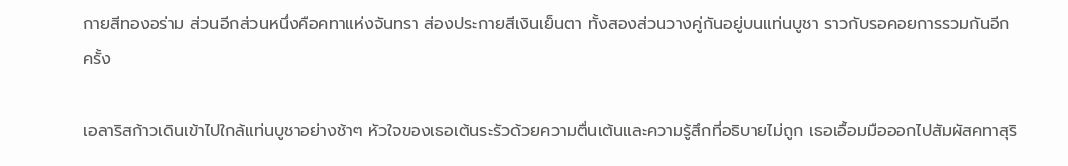กายสีทองอร่าม ส่วนอีกส่วนหนึ่งคือคทาแห่งจันทรา ส่องประกายสีเงินเย็นตา ทั้งสองส่วนวางคู่กันอยู่บนแท่นบูชา ราวกับรอคอยการรวมกันอีกครั้ง

เอลาริสก้าวเดินเข้าไปใกล้แท่นบูชาอย่างช้าๆ หัวใจของเธอเต้นระรัวด้วยความตื่นเต้นและความรู้สึกที่อธิบายไม่ถูก เธอเอื้อมมือออกไปสัมผัสคทาสุริ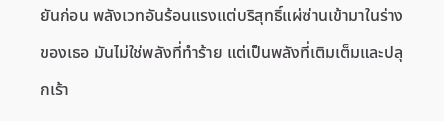ยันก่อน พลังเวทอันร้อนแรงแต่บริสุทธิ์แผ่ซ่านเข้ามาในร่างของเธอ มันไม่ใช่พลังที่ทำร้าย แต่เป็นพลังที่เติมเต็มและปลุกเร้า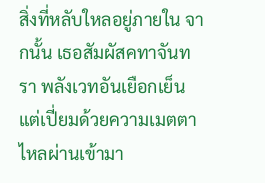สิ่งที่หลับใหลอยู่ภายใน จากนั้น เธอสัมผัสคทาจันทรา พลังเวทอันเยือกเย็นแต่เปี่ยมด้วยความเมตตาไหลผ่านเข้ามา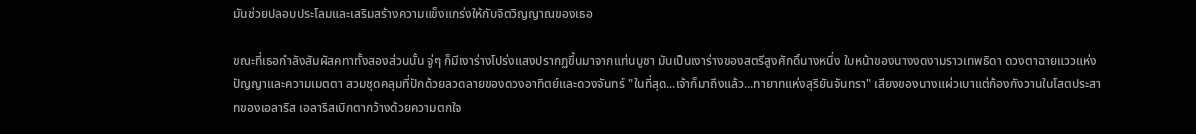มันช่วยปลอบประโลมและเสริมสร้างความแข็งแกร่งให้กับจิตวิญญาณของเธอ

ขณะที่เธอกำลังสัมผัสคทาทั้งสองส่วนนั้น จู่ๆ ก็มีเงาร่างโปร่งแสงปรากฏขึ้นมาจากแท่นบูชา มันเป็นเงาร่างของสตรีสูงศักดิ์นางหนึ่ง ใบหน้าของนางงดงามราวเทพธิดา ดวงตาฉายแววแห่งปัญญาและความเมตตา สวมชุดคลุมที่ปักด้วยลวดลายของดวงอาทิตย์และดวงจันทร์ "ในที่สุด...เจ้าก็มาถึงแล้ว...ทายาทแห่งสุริยันจันทรา" เสียงของนางแผ่วเบาแต่ก้องกังวานในโสตประสาทของเอลาริส เอลาริสเบิกตากว้างด้วยความตกใจ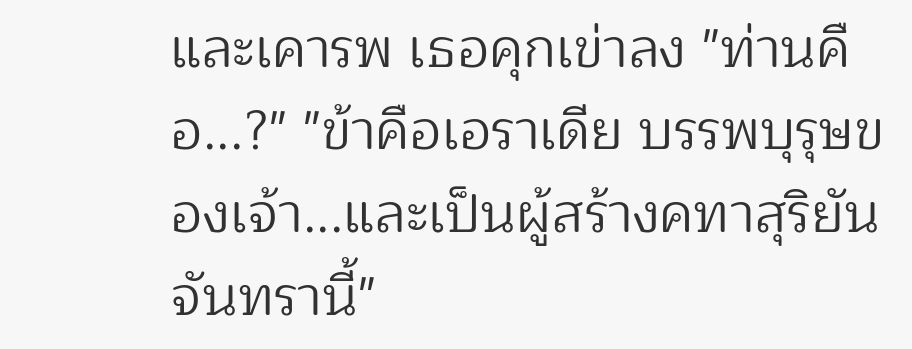และเคารพ เธอคุกเข่าลง "ท่านคือ...?" "ข้าคือเอราเดีย บรรพบุรุษของเจ้า...และเป็นผู้สร้างคทาสุริยันจันทรานี้"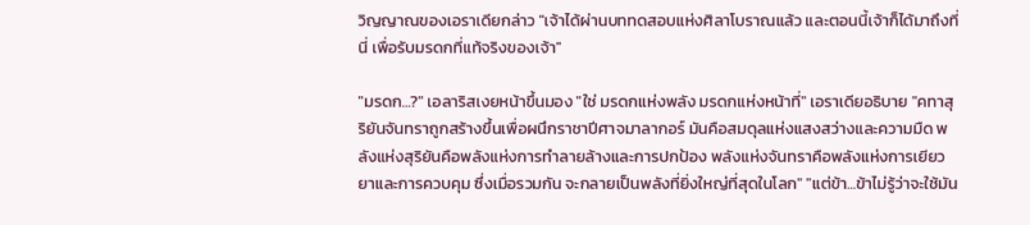วิญญาณของเอราเดียกล่าว "เจ้าได้ผ่านบททดสอบแห่งศิลาโบราณแล้ว และตอนนี้เจ้าก็ได้มาถึงที่นี่ เพื่อรับมรดกที่แท้จริงของเจ้า"

"มรดก...?" เอลาริสเงยหน้าขึ้นมอง "ใช่ มรดกแห่งพลัง มรดกแห่งหน้าที่" เอราเดียอธิบาย "คทาสุริยันจันทราถูกสร้างขึ้นเพื่อผนึกราชาปีศาจมาลากอร์ มันคือสมดุลแห่งแสงสว่างและความมืด พลังแห่งสุริยันคือพลังแห่งการทำลายล้างและการปกป้อง พลังแห่งจันทราคือพลังแห่งการเยียวยาและการควบคุม ซึ่งเมื่อรวมกัน จะกลายเป็นพลังที่ยิ่งใหญ่ที่สุดในโลก" "แต่ข้า...ข้าไม่รู้ว่าจะใช้มัน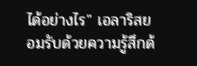ได้อย่างไร" เอลาริสยอมรับด้วยความรู้สึกด้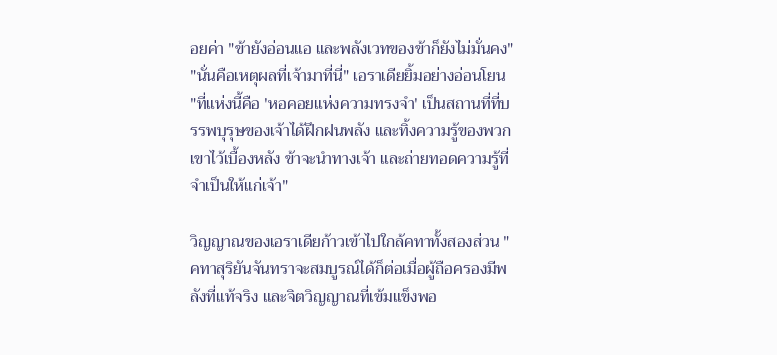อยค่า "ข้ายังอ่อนแอ และพลังเวทของข้าก็ยังไม่มั่นคง" "นั่นคือเหตุผลที่เจ้ามาที่นี่" เอราเดียยิ้มอย่างอ่อนโยน "ที่แห่งนี้คือ 'หอคอยแห่งความทรงจำ' เป็นสถานที่ที่บรรพบุรุษของเจ้าได้ฝึกฝนพลัง และทิ้งความรู้ของพวกเขาไว้เบื้องหลัง ข้าจะนำทางเจ้า และถ่ายทอดความรู้ที่จำเป็นให้แก่เจ้า"

วิญญาณของเอราเดียก้าวเข้าไปใกล้คทาทั้งสองส่วน "คทาสุริยันจันทราจะสมบูรณ์ได้ก็ต่อเมื่อผู้ถือครองมีพลังที่แท้จริง และจิตวิญญาณที่เข้มแข็งพอ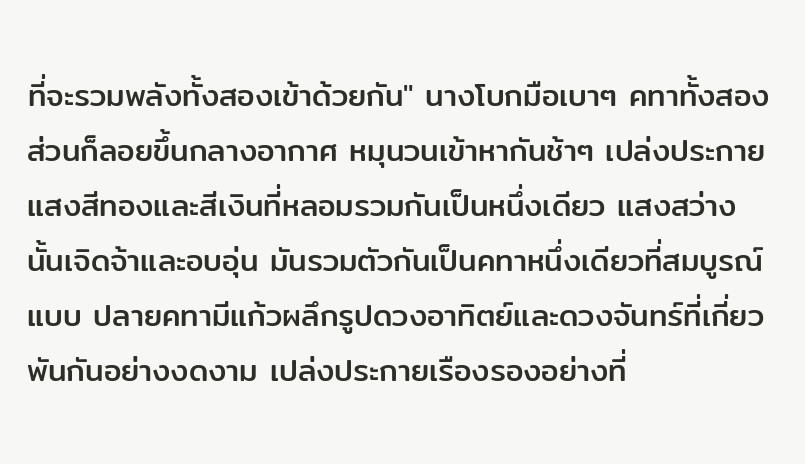ที่จะรวมพลังทั้งสองเข้าด้วยกัน" นางโบกมือเบาๆ คทาทั้งสองส่วนก็ลอยขึ้นกลางอากาศ หมุนวนเข้าหากันช้าๆ เปล่งประกายแสงสีทองและสีเงินที่หลอมรวมกันเป็นหนึ่งเดียว แสงสว่างนั้นเจิดจ้าและอบอุ่น มันรวมตัวกันเป็นคทาหนึ่งเดียวที่สมบูรณ์แบบ ปลายคทามีแก้วผลึกรูปดวงอาทิตย์และดวงจันทร์ที่เกี่ยวพันกันอย่างงดงาม เปล่งประกายเรืองรองอย่างที่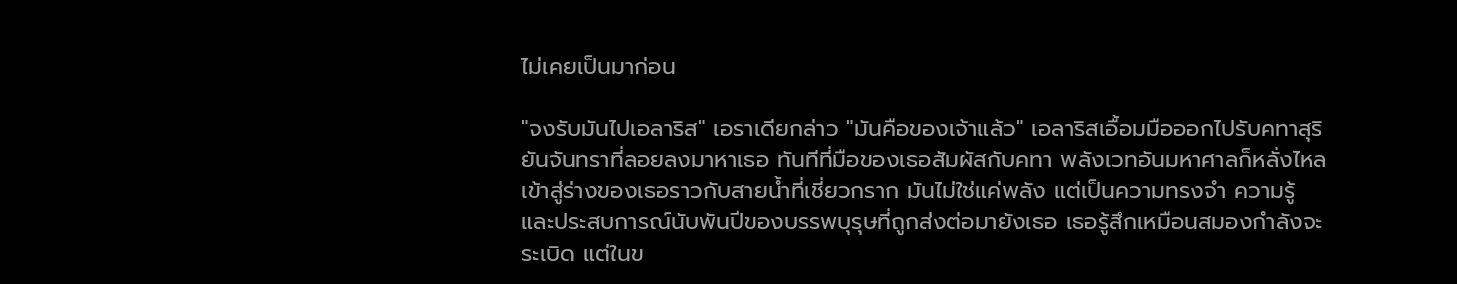ไม่เคยเป็นมาก่อน

"จงรับมันไปเอลาริส" เอราเดียกล่าว "มันคือของเจ้าแล้ว" เอลาริสเอื้อมมือออกไปรับคทาสุริยันจันทราที่ลอยลงมาหาเธอ ทันทีที่มือของเธอสัมผัสกับคทา พลังเวทอันมหาศาลก็หลั่งไหลเข้าสู่ร่างของเธอราวกับสายน้ำที่เชี่ยวกราก มันไม่ใช่แค่พลัง แต่เป็นความทรงจำ ความรู้ และประสบการณ์นับพันปีของบรรพบุรุษที่ถูกส่งต่อมายังเธอ เธอรู้สึกเหมือนสมองกำลังจะระเบิด แต่ในข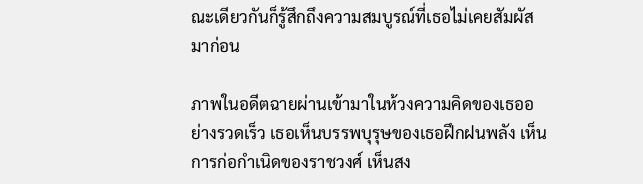ณะเดียวกันก็รู้สึกถึงความสมบูรณ์ที่เธอไม่เคยสัมผัสมาก่อน

ภาพในอดีตฉายผ่านเข้ามาในห้วงความคิดของเธออย่างรวดเร็ว เธอเห็นบรรพบุรุษของเธอฝึกฝนพลัง เห็นการก่อกำเนิดของราชวงศ์ เห็นสง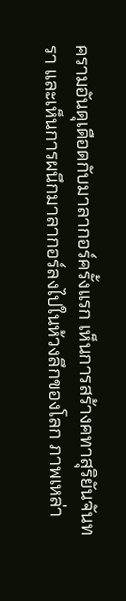ครามอันดุเดือดกับมาลากอร์ครั้งแรก เห็นการสร้างคทาสุริยันจันทรา และเห็นการผนึกมาลากอร์ลงไปในห้วงลึกของโลก ภาพเหล่า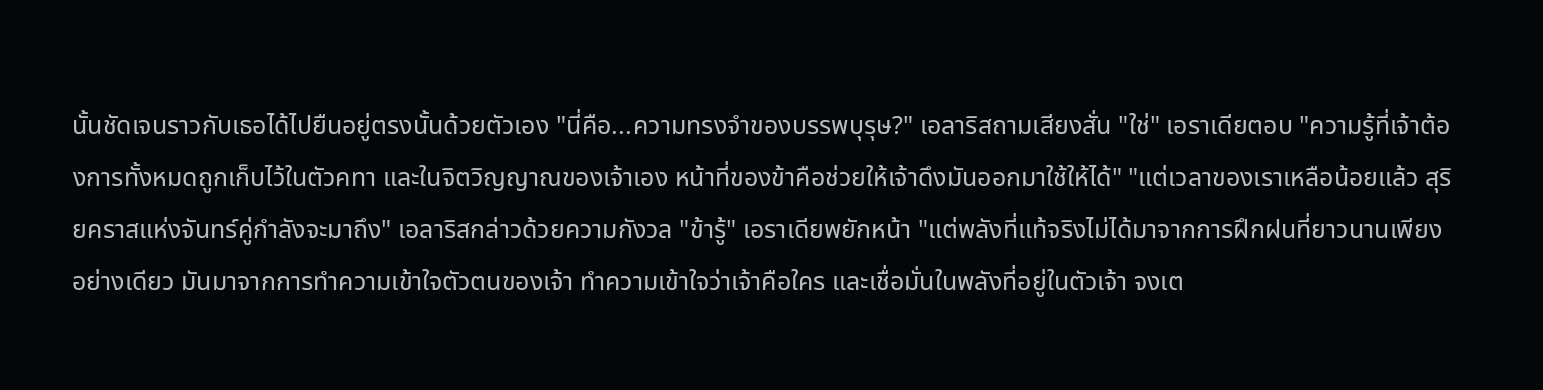นั้นชัดเจนราวกับเธอได้ไปยืนอยู่ตรงนั้นด้วยตัวเอง "นี่คือ...ความทรงจำของบรรพบุรุษ?" เอลาริสถามเสียงสั่น "ใช่" เอราเดียตอบ "ความรู้ที่เจ้าต้องการทั้งหมดถูกเก็บไว้ในตัวคทา และในจิตวิญญาณของเจ้าเอง หน้าที่ของข้าคือช่วยให้เจ้าดึงมันออกมาใช้ให้ได้" "แต่เวลาของเราเหลือน้อยแล้ว สุริยคราสแห่งจันทร์คู่กำลังจะมาถึง" เอลาริสกล่าวด้วยความกังวล "ข้ารู้" เอราเดียพยักหน้า "แต่พลังที่แท้จริงไม่ได้มาจากการฝึกฝนที่ยาวนานเพียงอย่างเดียว มันมาจากการทำความเข้าใจตัวตนของเจ้า ทำความเข้าใจว่าเจ้าคือใคร และเชื่อมั่นในพลังที่อยู่ในตัวเจ้า จงเต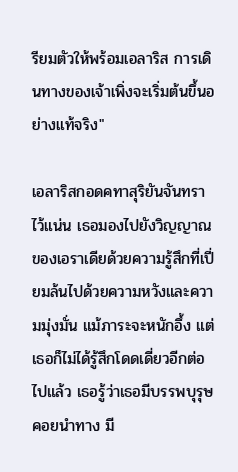รียมตัวให้พร้อมเอลาริส การเดินทางของเจ้าเพิ่งจะเริ่มต้นขึ้นอย่างแท้จริง"

เอลาริสกอดคทาสุริยันจันทราไว้แน่น เธอมองไปยังวิญญาณของเอราเดียด้วยความรู้สึกที่เปี่ยมล้นไปด้วยความหวังและความมุ่งมั่น แม้ภาระจะหนักอึ้ง แต่เธอก็ไม่ได้รู้สึกโดดเดี่ยวอีกต่อไปแล้ว เธอรู้ว่าเธอมีบรรพบุรุษคอยนำทาง มี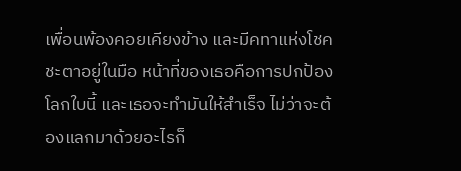เพื่อนพ้องคอยเคียงข้าง และมีคทาแห่งโชคชะตาอยู่ในมือ หน้าที่ของเธอคือการปกป้องโลกใบนี้ และเธอจะทำมันให้สำเร็จ ไม่ว่าจะต้องแลกมาด้วยอะไรก็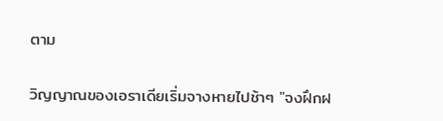ตาม

วิญญาณของเอราเดียเริ่มจางหายไปช้าๆ "จงฝึกฝ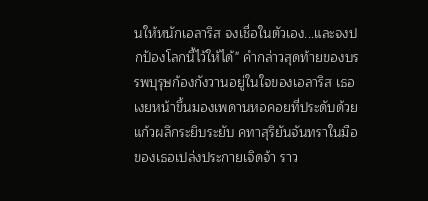นให้หนักเอลาริส จงเชื่อในตัวเอง...และจงปกป้องโลกนี้ไว้ให้ได้" คำกล่าวสุดท้ายของบรรพบุรุษก้องกังวานอยู่ในใจของเอลาริส เธอเงยหน้าขึ้นมองเพดานหอคอยที่ประดับด้วยแก้วผลึกระยิบระยับ คทาสุริยันจันทราในมือของเธอเปล่งประกายเจิดจ้า ราว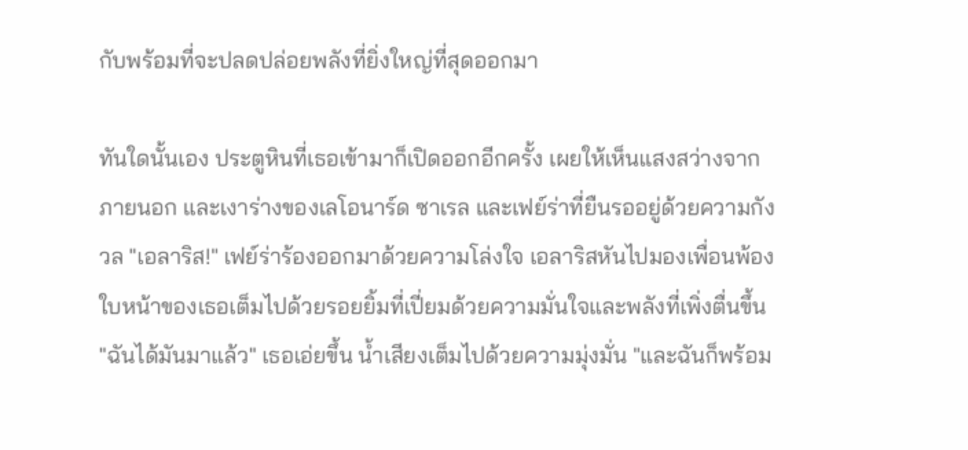กับพร้อมที่จะปลดปล่อยพลังที่ยิ่งใหญ่ที่สุดออกมา

ทันใดนั้นเอง ประตูหินที่เธอเข้ามาก็เปิดออกอีกครั้ง เผยให้เห็นแสงสว่างจากภายนอก และเงาร่างของเลโอนาร์ด ซาเรล และเฟย์ร่าที่ยืนรออยู่ด้วยความกังวล "เอลาริส!" เฟย์ร่าร้องออกมาด้วยความโล่งใจ เอลาริสหันไปมองเพื่อนพ้อง ใบหน้าของเธอเต็มไปด้วยรอยยิ้มที่เปี่ยมด้วยความมั่นใจและพลังที่เพิ่งตื่นขึ้น "ฉันได้มันมาแล้ว" เธอเอ่ยขึ้น น้ำเสียงเต็มไปด้วยความมุ่งมั่น "และฉันก็พร้อม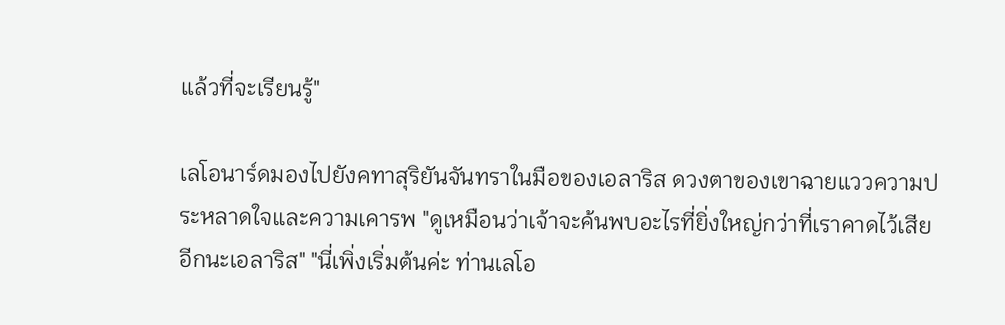แล้วที่จะเรียนรู้"

เลโอนาร์ดมองไปยังคทาสุริยันจันทราในมือของเอลาริส ดวงตาของเขาฉายแววความประหลาดใจและความเคารพ "ดูเหมือนว่าเจ้าจะค้นพบอะไรที่ยิ่งใหญ่กว่าที่เราคาดไว้เสียอีกนะเอลาริส" "นี่เพิ่งเริ่มต้นค่ะ ท่านเลโอ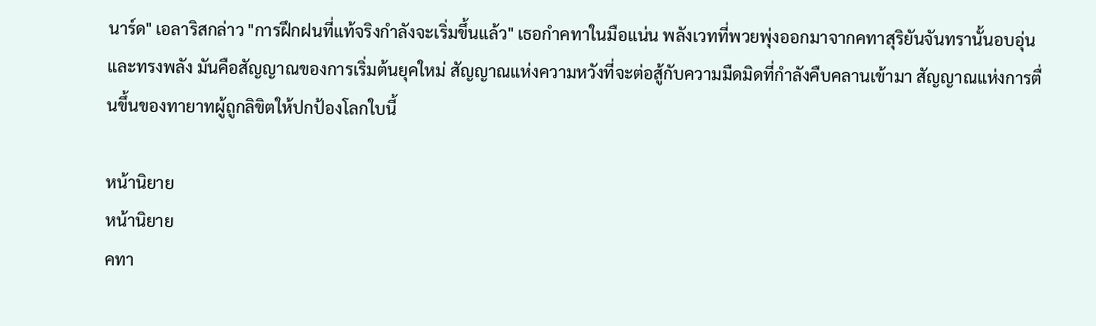นาร์ด" เอลาริสกล่าว "การฝึกฝนที่แท้จริงกำลังจะเริ่มขึ้นแล้ว" เธอกำคทาในมือแน่น พลังเวทที่พวยพุ่งออกมาจากคทาสุริยันจันทรานั้นอบอุ่นและทรงพลัง มันคือสัญญาณของการเริ่มต้นยุคใหม่ สัญญาณแห่งความหวังที่จะต่อสู้กับความมืดมิดที่กำลังคืบคลานเข้ามา สัญญาณแห่งการตื่นขึ้นของทายาทผู้ถูกลิขิตให้ปกป้องโลกใบนี้

หน้านิยาย
หน้านิยาย
คทา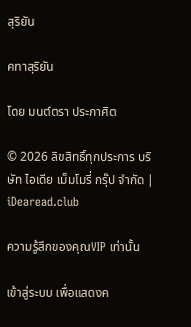สุริยัน

คทาสุริยัน

โดย มนต์ตรา ประกาศิต

© 2026 ลิขสิทธิ์ทุกประการ บริษัท ไอเดีย เม็มโมรี่ กรุ๊ป จำกัด | iDearead.club

ความรู้สึกของคุณVIP เท่านั้น

เข้าสู่ระบบ เพื่อแสดงค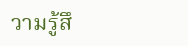วามรู้สึ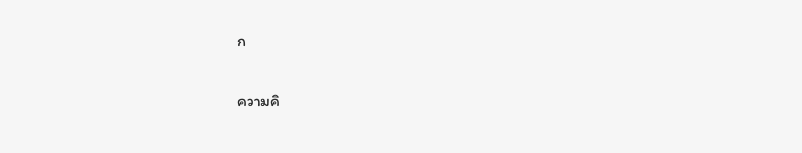ก

ความคิ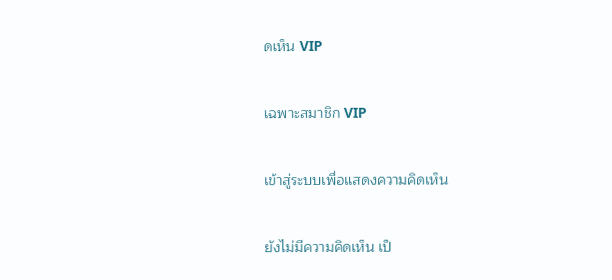ดเห็น VIP

เฉพาะสมาชิก VIP

เข้าสู่ระบบเพื่อแสดงความคิดเห็น

ยังไม่มีความคิดเห็น เป็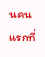นคนแรกที่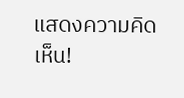แสดงความคิดเห็น!